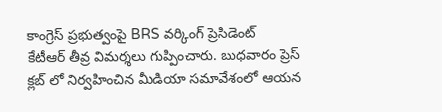కాంగ్రెస్ ప్రభుత్వంపై BRS వర్కింగ్ ప్రెసిడెంట్
కేటీఆర్ తీవ్ర విమర్శలు గుప్పించారు. బుధవారం ప్రెస్ క్లబ్ లో నిర్వహించిన మీడియా సమావేశంలో ఆయన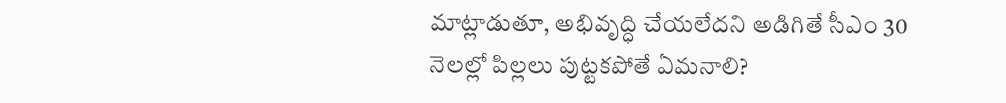మాట్లాడుతూ, అభివృద్ధి చేయలేదని అడిగితే సీఎం 30 నెలల్లో పిల్లలు పుట్టకపోతే ఏమనాలి?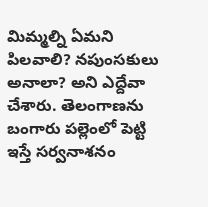మిమ్మల్ని ఏమని పిలవాలి? నపుంసకులు అనాలా? అని ఎద్దేవా చేశారు. తెలంగాణను బంగారు పల్లెంలో పెట్టి ఇస్తే సర్వనాశనం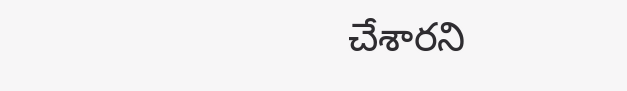చేశారని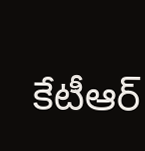కేటీఆర్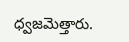ధ్వజమెత్తారు.